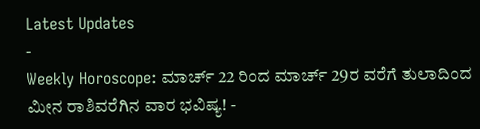Latest Updates
-
Weekly Horoscope: ಮಾರ್ಚ್ 22 ರಿಂದ ಮಾರ್ಚ್ 29ರ ವರೆಗೆ ತುಲಾದಿಂದ ಮೀನ ರಾಶಿವರೆಗಿನ ವಾರ ಭವಿಷ್ಯ! -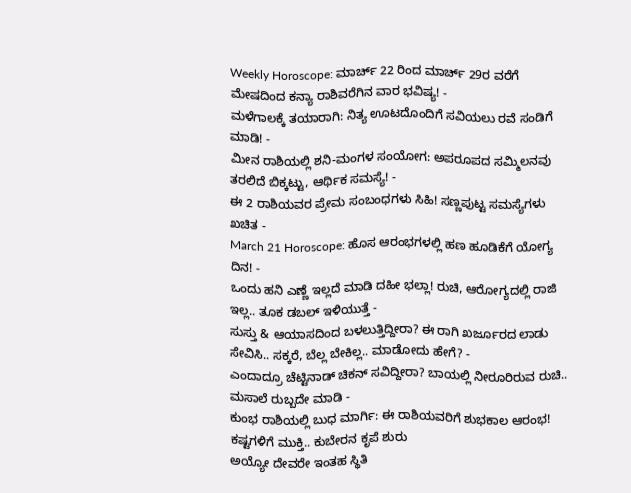Weekly Horoscope: ಮಾರ್ಚ್ 22 ರಿಂದ ಮಾರ್ಚ್ 29ರ ವರೆಗೆ ಮೇಷದಿಂದ ಕನ್ಯಾ ರಾಶಿವರೆಗಿನ ವಾರ ಭವಿಷ್ಯ! -
ಮಳೆಗಾಲಕ್ಕೆ ತಯಾರಾಗಿ: ನಿತ್ಯ ಊಟದೊಂದಿಗೆ ಸವಿಯಲು ರವೆ ಸಂಡಿಗೆ ಮಾಡಿ! -
ಮೀನ ರಾಶಿಯಲ್ಲಿ ಶನಿ-ಮಂಗಳ ಸಂಯೋಗ: ಅಪರೂಪದ ಸಮ್ಮಿಲನವು ತರಲಿದೆ ಬಿಕ್ಕಟ್ಟು, ಆರ್ಥಿಕ ಸಮಸ್ಯೆ! -
ಈ 2 ರಾಶಿಯವರ ಪ್ರೇಮ ಸಂಬಂಧಗಳು ಸಿಹಿ! ಸಣ್ಣಪುಟ್ಟ ಸಮಸ್ಯೆಗಳು ಖಚಿತ -
March 21 Horoscope: ಹೊಸ ಆರಂಭಗಳಲ್ಲಿ ಹಣ ಹೂಡಿಕೆಗೆ ಯೋಗ್ಯ ದಿನ! -
ಒಂದು ಹನಿ ಎಣ್ಣೆ ಇಲ್ಲದೆ ಮಾಡಿ ದಹೀ ಭಲ್ಲಾ! ರುಚಿ, ಆರೋಗ್ಯದಲ್ಲಿ ರಾಜಿ ಇಲ್ಲ.. ತೂಕ ಡಬಲ್ ಇಳಿಯುತ್ತೆ -
ಸುಸ್ತು & ಆಯಾಸದಿಂದ ಬಳಲುತ್ತಿದ್ದೀರಾ? ಈ ರಾಗಿ ಖರ್ಜೂರದ ಲಾಡು ಸೇವಿಸಿ.. ಸಕ್ಕರೆ, ಬೆಲ್ಲ ಬೇಕಿಲ್ಲ.. ಮಾಡೋದು ಹೇಗೆ? -
ಎಂದಾದ್ರೂ ಚೆಟ್ಟಿನಾಡ್ ಚಿಕನ್ ಸವಿದ್ದೀರಾ? ಬಾಯಲ್ಲಿ ನೀರೂರಿರುವ ರುಚಿ.. ಮಸಾಲೆ ರುಬ್ಬದೇ ಮಾಡಿ -
ಕುಂಭ ರಾಶಿಯಲ್ಲಿ ಬುಧ ಮಾರ್ಗಿ: ಈ ರಾಶಿಯವರಿಗೆ ಶುಭಕಾಲ ಆರಂಭ! ಕಷ್ಟಗಳಿಗೆ ಮುಕ್ತಿ.. ಕುಬೇರನ ಕೃಪೆ ಶುರು
ಅಯ್ಯೋ ದೇವರೇ ಇಂತಹ ಸ್ಥಿತಿ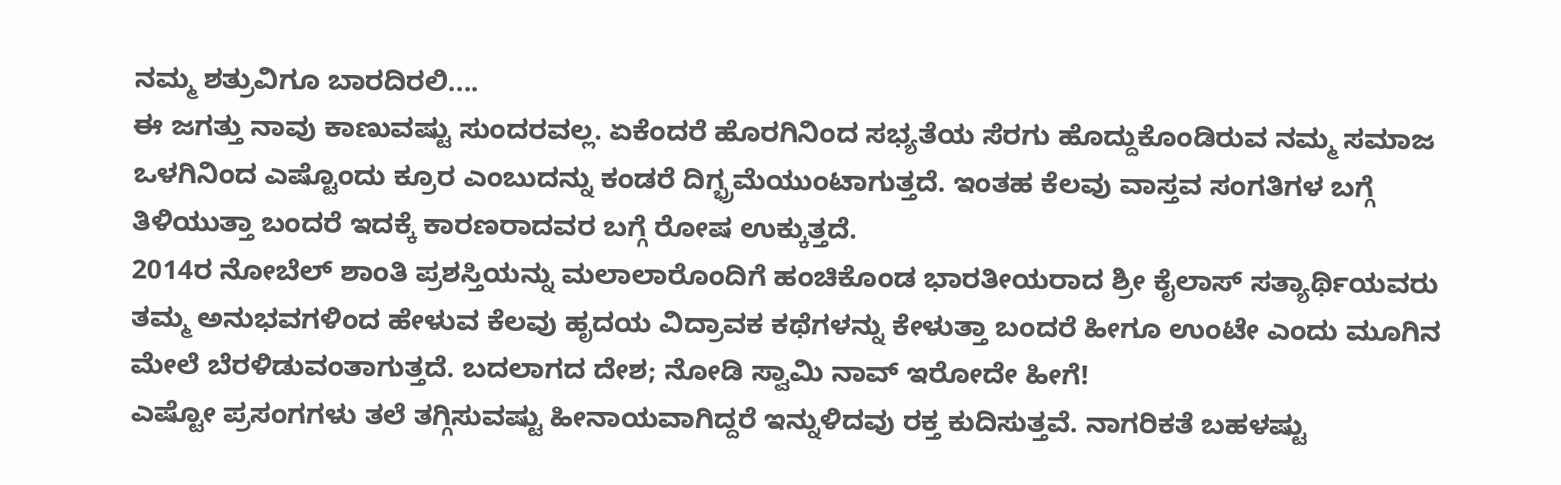ನಮ್ಮ ಶತ್ರುವಿಗೂ ಬಾರದಿರಲಿ....
ಈ ಜಗತ್ತು ನಾವು ಕಾಣುವಷ್ಟು ಸುಂದರವಲ್ಲ. ಏಕೆಂದರೆ ಹೊರಗಿನಿಂದ ಸಭ್ಯತೆಯ ಸೆರಗು ಹೊದ್ದುಕೊಂಡಿರುವ ನಮ್ಮ ಸಮಾಜ ಒಳಗಿನಿಂದ ಎಷ್ಟೊಂದು ಕ್ರೂರ ಎಂಬುದನ್ನು ಕಂಡರೆ ದಿಗ್ಭ್ರಮೆಯುಂಟಾಗುತ್ತದೆ. ಇಂತಹ ಕೆಲವು ವಾಸ್ತವ ಸಂಗತಿಗಳ ಬಗ್ಗೆ ತಿಳಿಯುತ್ತಾ ಬಂದರೆ ಇದಕ್ಕೆ ಕಾರಣರಾದವರ ಬಗ್ಗೆ ರೋಷ ಉಕ್ಕುತ್ತದೆ.
2014ರ ನೋಬೆಲ್ ಶಾಂತಿ ಪ್ರಶಸ್ತಿಯನ್ನು ಮಲಾಲಾರೊಂದಿಗೆ ಹಂಚಿಕೊಂಡ ಭಾರತೀಯರಾದ ಶ್ರೀ ಕೈಲಾಸ್ ಸತ್ಯಾರ್ಥಿಯವರು ತಮ್ಮ ಅನುಭವಗಳಿಂದ ಹೇಳುವ ಕೆಲವು ಹೃದಯ ವಿದ್ರಾವಕ ಕಥೆಗಳನ್ನು ಕೇಳುತ್ತಾ ಬಂದರೆ ಹೀಗೂ ಉಂಟೇ ಎಂದು ಮೂಗಿನ ಮೇಲೆ ಬೆರಳಿಡುವಂತಾಗುತ್ತದೆ. ಬದಲಾಗದ ದೇಶ; ನೋಡಿ ಸ್ವಾಮಿ ನಾವ್ ಇರೋದೇ ಹೀಗೆ!
ಎಷ್ಟೋ ಪ್ರಸಂಗಗಳು ತಲೆ ತಗ್ಗಿಸುವಷ್ಟು ಹೀನಾಯವಾಗಿದ್ದರೆ ಇನ್ನುಳಿದವು ರಕ್ತ ಕುದಿಸುತ್ತವೆ. ನಾಗರಿಕತೆ ಬಹಳಷ್ಟು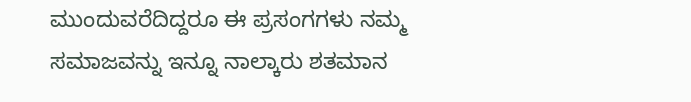ಮುಂದುವರೆದಿದ್ದರೂ ಈ ಪ್ರಸಂಗಗಳು ನಮ್ಮ ಸಮಾಜವನ್ನು ಇನ್ನೂ ನಾಲ್ಕಾರು ಶತಮಾನ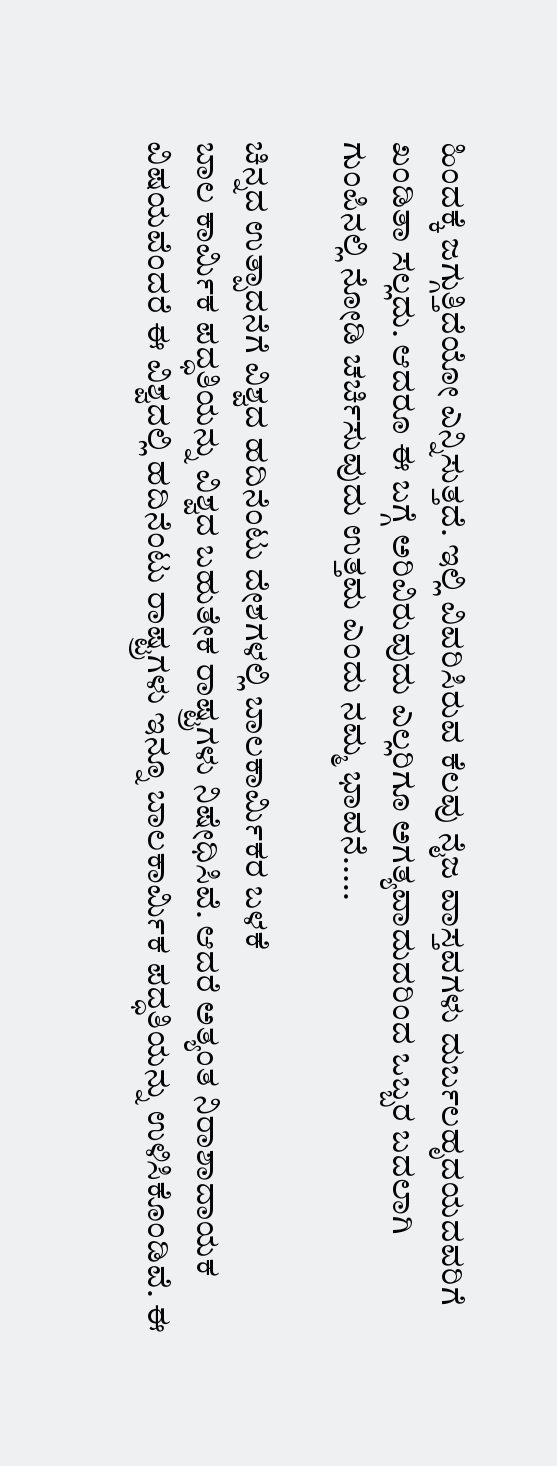ಹಿಂದಕ್ಕೆ ಜಗ್ಗುತ್ತಿದೆಯೋ ಎನ್ನಿಸುತ್ತದೆ. ಇಲ್ಲಿ ವಿವರಿಸಿರುವ ಕೆಲವು ನೈಜ ವಾಸ್ತವಗಳು ದುರ್ಬಲಹೃದಯದವರಿಗೆ ಖಂಡಿತಾ ಸಲ್ಲದು. ಆದರೂ ಈ ಬಗ್ಗೆ ಅರಿವಿರುವುದು ಎಲ್ಲರಿಗೂ ಅಗತ್ಯವಾದುದರಿಂದ ಒಬ್ಬರ ಬದಲಾಗಿ ಗುಂಪಿನಲ್ಲಿ ನೋಡಿ ಚರ್ಚಿಸುವುದು ಉತ್ತಮ ಎಂದು ನಮ್ಮ ಭಾವನೆ.....

ಚಿನ್ನದ ಉತ್ಪಾದನೆಗೆ ವಿಶ್ವದ ಹದಿನೆಂಟು ದೇಶಗಳಲ್ಲಿ ಬಾಲಕಾರ್ಮಿಕರ ಬಳಕೆ
ಬಾಲ ಕಾರ್ಮಿಕ ಪದ್ಧತಿಯನ್ನು ವಿಶ್ವದ ಬಹುತೇಕ ರಾಷ್ಟ್ರಗಳು ನಿಷೇಧಿಸಿವೆ. ಆದರೆ ಅತ್ಯಂತ ನಿರಾಶಾದಾಯಕ ವಿಷಯವೆಂದರೆ ಈ ವಿಶ್ವದಲ್ಲಿ ಹದಿನೆಂಟು ರಾಷ್ಟ್ರಗಳು ಇನ್ನೂ ಬಾಲಕಾರ್ಮಿಕ ಪದ್ಧತಿಯನ್ನು ಉಳಿಸಿಕೊಂಡಿವೆ. ಈ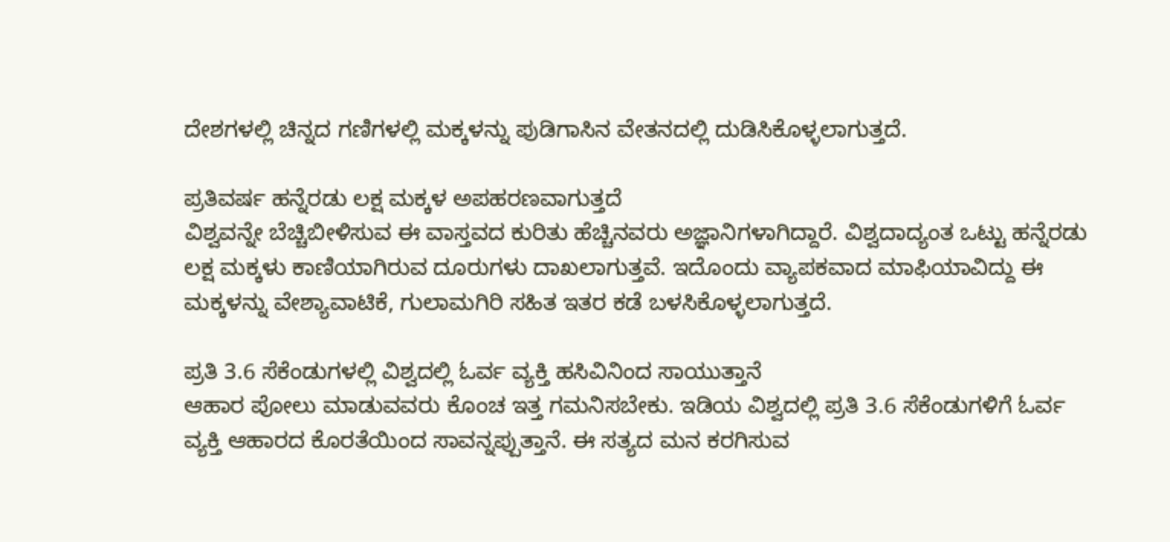ದೇಶಗಳಲ್ಲಿ ಚಿನ್ನದ ಗಣಿಗಳಲ್ಲಿ ಮಕ್ಕಳನ್ನು ಪುಡಿಗಾಸಿನ ವೇತನದಲ್ಲಿ ದುಡಿಸಿಕೊಳ್ಳಲಾಗುತ್ತದೆ.

ಪ್ರತಿವರ್ಷ ಹನ್ನೆರಡು ಲಕ್ಷ ಮಕ್ಕಳ ಅಪಹರಣವಾಗುತ್ತದೆ
ವಿಶ್ವವನ್ನೇ ಬೆಚ್ಚಿಬೀಳಿಸುವ ಈ ವಾಸ್ತವದ ಕುರಿತು ಹೆಚ್ಚಿನವರು ಅಜ್ಞಾನಿಗಳಾಗಿದ್ದಾರೆ. ವಿಶ್ವದಾದ್ಯಂತ ಒಟ್ಟು ಹನ್ನೆರಡು ಲಕ್ಷ ಮಕ್ಕಳು ಕಾಣಿಯಾಗಿರುವ ದೂರುಗಳು ದಾಖಲಾಗುತ್ತವೆ. ಇದೊಂದು ವ್ಯಾಪಕವಾದ ಮಾಫಿಯಾವಿದ್ದು ಈ ಮಕ್ಕಳನ್ನು ವೇಶ್ಯಾವಾಟಿಕೆ, ಗುಲಾಮಗಿರಿ ಸಹಿತ ಇತರ ಕಡೆ ಬಳಸಿಕೊಳ್ಳಲಾಗುತ್ತದೆ.

ಪ್ರತಿ 3.6 ಸೆಕೆಂಡುಗಳಲ್ಲಿ ವಿಶ್ವದಲ್ಲಿ ಓರ್ವ ವ್ಯಕ್ತಿ ಹಸಿವಿನಿಂದ ಸಾಯುತ್ತಾನೆ
ಆಹಾರ ಪೋಲು ಮಾಡುವವರು ಕೊಂಚ ಇತ್ತ ಗಮನಿಸಬೇಕು. ಇಡಿಯ ವಿಶ್ವದಲ್ಲಿ ಪ್ರತಿ 3.6 ಸೆಕೆಂಡುಗಳಿಗೆ ಓರ್ವ ವ್ಯಕ್ತಿ ಆಹಾರದ ಕೊರತೆಯಿಂದ ಸಾವನ್ನಪ್ಪುತ್ತಾನೆ. ಈ ಸತ್ಯದ ಮನ ಕರಗಿಸುವ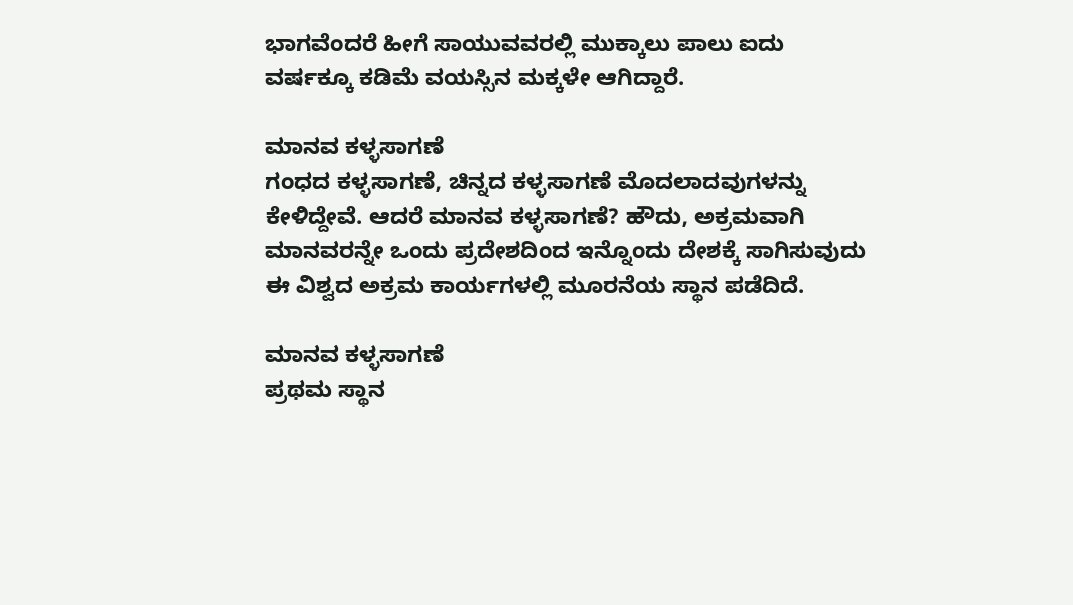ಭಾಗವೆಂದರೆ ಹೀಗೆ ಸಾಯುವವರಲ್ಲಿ ಮುಕ್ಕಾಲು ಪಾಲು ಐದು ವರ್ಷಕ್ಕೂ ಕಡಿಮೆ ವಯಸ್ಸಿನ ಮಕ್ಕಳೇ ಆಗಿದ್ದಾರೆ.

ಮಾನವ ಕಳ್ಳಸಾಗಣೆ
ಗಂಧದ ಕಳ್ಳಸಾಗಣೆ, ಚಿನ್ನದ ಕಳ್ಳಸಾಗಣೆ ಮೊದಲಾದವುಗಳನ್ನು ಕೇಳಿದ್ದೇವೆ. ಆದರೆ ಮಾನವ ಕಳ್ಳಸಾಗಣೆ? ಹೌದು, ಅಕ್ರಮವಾಗಿ ಮಾನವರನ್ನೇ ಒಂದು ಪ್ರದೇಶದಿಂದ ಇನ್ನೊಂದು ದೇಶಕ್ಕೆ ಸಾಗಿಸುವುದು ಈ ವಿಶ್ವದ ಅಕ್ರಮ ಕಾರ್ಯಗಳಲ್ಲಿ ಮೂರನೆಯ ಸ್ಥಾನ ಪಡೆದಿದೆ.

ಮಾನವ ಕಳ್ಳಸಾಗಣೆ
ಪ್ರಥಮ ಸ್ಥಾನ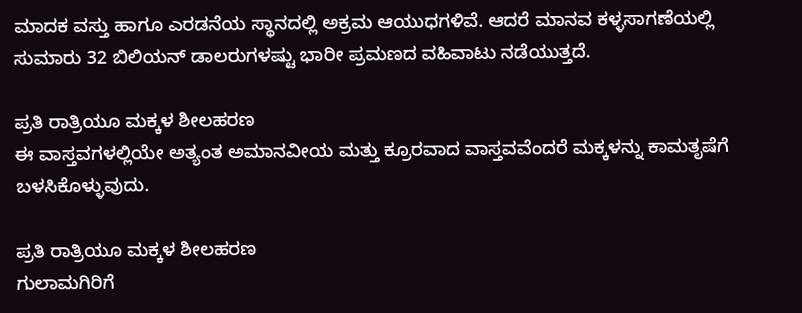ಮಾದಕ ವಸ್ತು ಹಾಗೂ ಎರಡನೆಯ ಸ್ಥಾನದಲ್ಲಿ ಅಕ್ರಮ ಆಯುಧಗಳಿವೆ. ಆದರೆ ಮಾನವ ಕಳ್ಳಸಾಗಣೆಯಲ್ಲಿ ಸುಮಾರು 32 ಬಿಲಿಯನ್ ಡಾಲರುಗಳಷ್ಟು ಭಾರೀ ಪ್ರಮಣದ ವಹಿವಾಟು ನಡೆಯುತ್ತದೆ.

ಪ್ರತಿ ರಾತ್ರಿಯೂ ಮಕ್ಕಳ ಶೀಲಹರಣ
ಈ ವಾಸ್ತವಗಳಲ್ಲಿಯೇ ಅತ್ಯಂತ ಅಮಾನವೀಯ ಮತ್ತು ಕ್ರೂರವಾದ ವಾಸ್ತವವೆಂದರೆ ಮಕ್ಕಳನ್ನು ಕಾಮತೃಷೆಗೆ ಬಳಸಿಕೊಳ್ಳುವುದು.

ಪ್ರತಿ ರಾತ್ರಿಯೂ ಮಕ್ಕಳ ಶೀಲಹರಣ
ಗುಲಾಮಗಿರಿಗೆ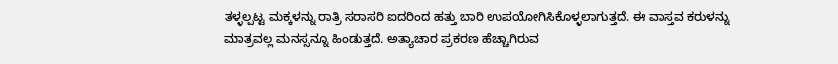ತಳ್ಳಲ್ಪಟ್ಟ ಮಕ್ಕಳನ್ನು ರಾತ್ರಿ ಸರಾಸರಿ ಐದರಿಂದ ಹತ್ತು ಬಾರಿ ಉಪಯೋಗಿಸಿಕೊಳ್ಳಲಾಗುತ್ತದೆ. ಈ ವಾಸ್ತವ ಕರುಳನ್ನು ಮಾತ್ರವಲ್ಲ ಮನಸ್ಸನ್ನೂ ಹಿಂಡುತ್ತದೆ. ಅತ್ಯಾಚಾರ ಪ್ರಕರಣ ಹೆಚ್ಚಾಗಿರುವ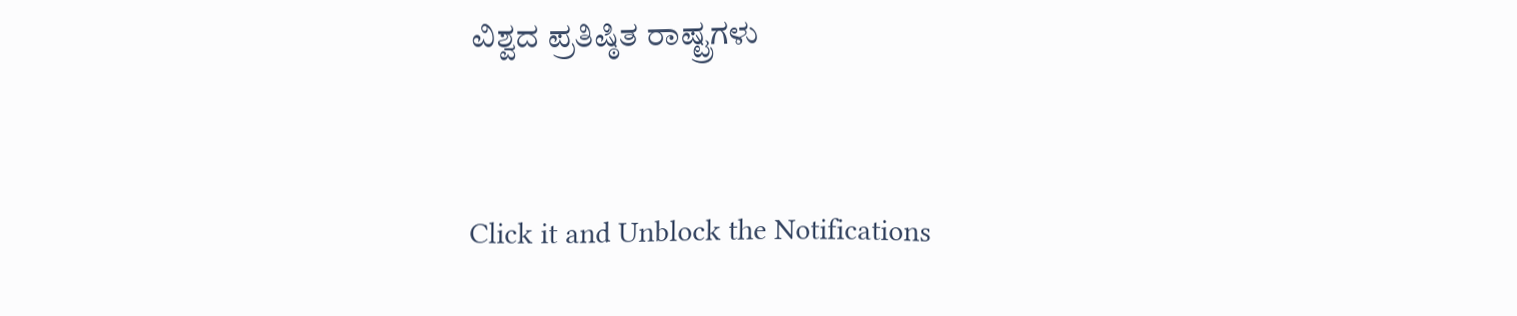ವಿಶ್ವದ ಪ್ರತಿಷ್ಠಿತ ರಾಷ್ಟ್ರಗಳು



Click it and Unblock the Notifications